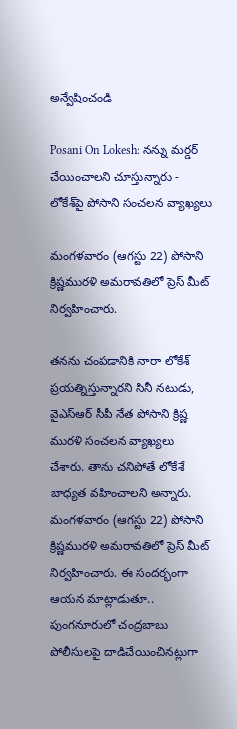అన్వేషించండి

Posani On Lokesh: నన్ను మర్డర్ చేయించాలని చూస్తున్నారు - లోకేశ్‌పై పోసాని సంచలన వ్యాఖ్యలు

మంగళవారం (ఆగస్టు 22) పోసాని క్రిష్ణమురళి అమరావతిలో ప్రెస్ మీట్ నిర్వహించారు.

తనను చంపడానికి నారా లోకేశ్ ప్రయత్నిస్తున్నారని సినీ నటుడు, వైఎస్ఆర్ సీపీ నేత పోసాని క్రిష్ణ మురళి సంచలన వ్యాఖ్యలు చేశారు. తాను చనిపోతే లోకేశే బాధ్యత వహించాలని అన్నారు. మంగళవారం (ఆగస్టు 22) పోసాని క్రిష్ణమురళి అమరావతిలో ప్రెస్ మీట్ నిర్వహించారు. ఈ సందర్భంగా ఆయన మాట్లాడుతూ.. పుంగనూరులో చంద్రబాబు పోలీసులపై దాడిచేయించినట్లుగా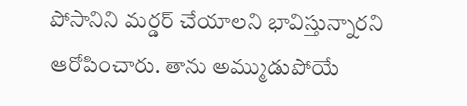పోసానిని మర్డర్ చేయాలని భావిస్తున్నారని ఆరోపించారు. తాను అమ్ముడుపోయే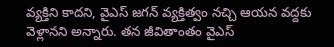వ్యక్తిని కాదని, వైఎస్‌ జగన్‌ వ్యక్తిత్వం నచ్చి ఆయన వద్దకు వెళ్లానని అన్నారు. తన జీవితాంతం వైఎస్‌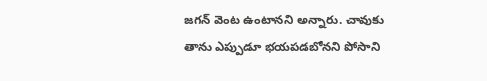జగన్‌ వెంట ఉంటానని అన్నారు. చావుకు తాను ఎప్పుడూ భయపడబోనని పోసాని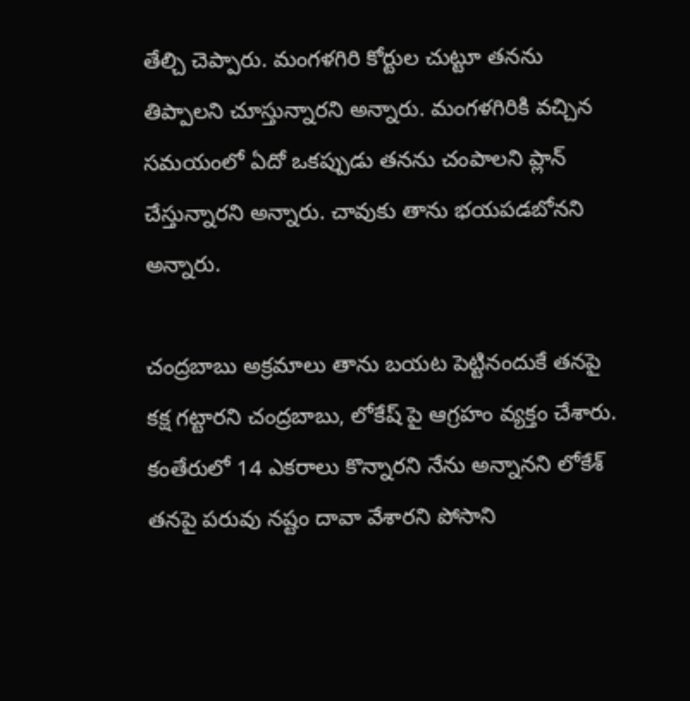తేల్చి చెప్పారు. మంగళగిరి కోర్టుల చుట్టూ తనను తిప్పాలని చూస్తున్నారని అన్నారు. మంగళగిరికి వచ్చిన సమయంలో ఏదో ఒకప్పుడు తనను చంపాలని ప్లాన్ చేస్తున్నారని అన్నారు. చావుకు తాను భయపడబోనని అన్నారు.

చంద్రబాబు అక్రమాలు తాను బయట పెట్టినందుకే తనపై కక్ష గట్టారని చంద్రబాబు, లోకేష్‌ పై ఆగ్రహం వ్యక్తం చేశారు. కంతేరులో 14 ఎకరాలు కొన్నారని నేను అన్నానని లోకేశ్ తనపై పరువు నష్టం దావా వేశారని పోసాని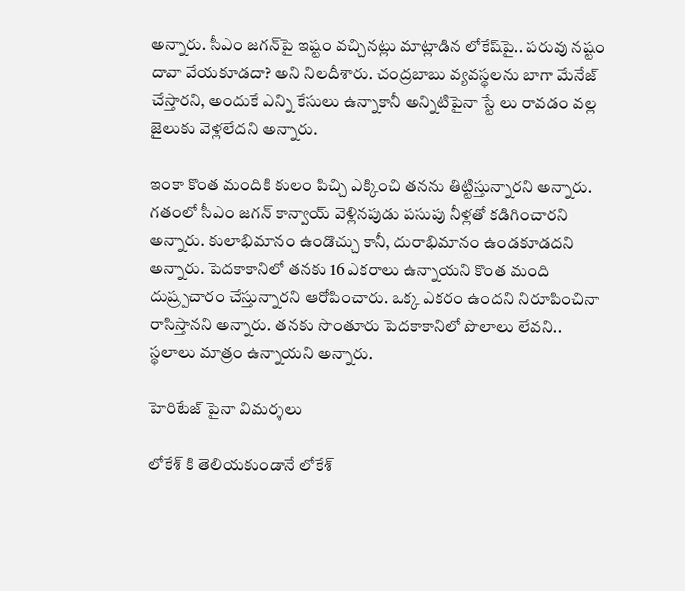అన్నారు. సీఎం జగన్‌పై ఇష్టం వచ్చినట్లు మాట్లాడిన లోకేష్‌పై.. పరువు నష్టం దావా వేయకూడదా? అని నిలదీశారు. చంద్రబాబు వ్యవస్థలను బాగా మేనేజ్ చేస్తారని, అందుకే ఎన్ని కేసులు ఉన్నాకానీ అన్నిటిపైనా స్టే లు రావడం వల్ల జైలుకు వెళ్లలేదని అన్నారు.

ఇంకా కొంత మందికి కులం పిచ్చి ఎక్కించి తనను తిట్టిస్తున్నారని అన్నారు. గతంలో సీఎం జగన్‌ కాన్వాయ్ వెళ్లినపుడు పసుపు నీళ్లతో కడిగించారని అన్నారు. కులాభిమానం ఉండొచ్చు కానీ, దురాభిమానం ఉండకూడదని అన్నారు. పెదకాకానిలో తనకు 16 ఎకరాలు ఉన్నాయని కొంత మంది దుష్ర్పచారం చేస్తున్నారని ఆరోపించారు. ఒక్క ఎకరం ఉందని నిరూపించినా రాసిస్తానని అన్నారు. తనకు సొంతూరు పెదకాకానిలో పొలాలు లేవని.. స్థలాలు మాత్రం ఉన్నాయని అన్నారు.

హెరిటేజ్ పైనా విమర్శలు

లోకేశ్ కి తెలియకుండానే లోకేశ్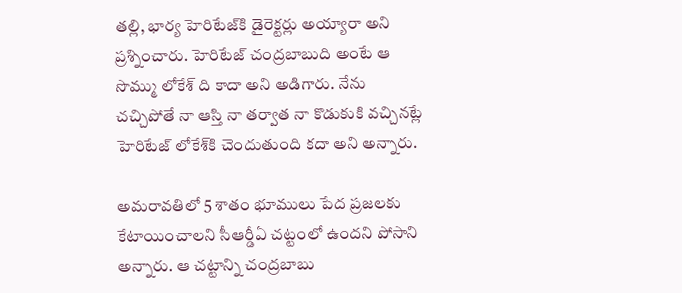తల్లి, భార్య హెరిటేజ్‌కి డైరెక్టర్లు అయ్యారా అని ప్రశ్నించారు. హెరిటేజ్ చంద్రబాబుది అంటే ఆ సొమ్ము లోకేశ్ ది కాదా అని అడిగారు. నేను చచ్చిపోతే నా ఆస్తి నా తర్వాత నా కొడుకుకి వచ్చినట్లే హెరిటేజ్ లోకేశ్‌కి చెందుతుంది కదా అని అన్నారు.

అమరావతిలో 5 శాతం భూములు పేద ప్రజలకు కేటాయించాలని సీఆర్డీఏ చట్టంలో ఉందని పోసాని అన్నారు. ఆ చట్టాన్ని చంద్రబాబు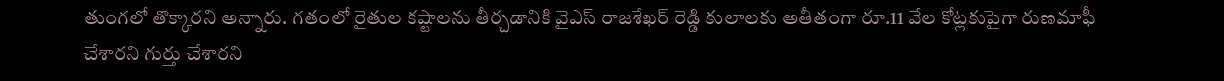తుంగలో తొక్కారని అన్నారు. గతంలో రైతుల కష్టాలను తీర్చడానికి వైఎస్ రాజశేఖర్ రెడ్డి కులాలకు అతీతంగా రూ.11 వేల కోట్లకుపైగా రుణమాఫీ చేశారని గుర్తు చేశారని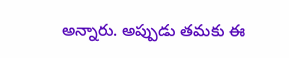అన్నారు. అప్పుడు తమకు ఈ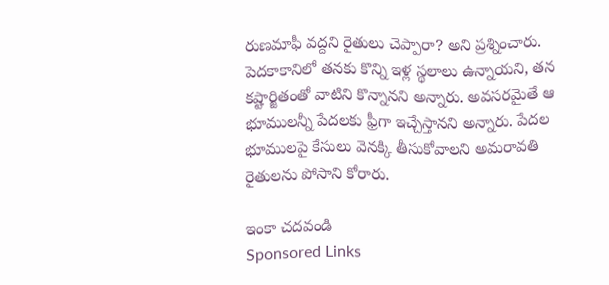రుణమాఫీ వద్దని రైతులు చెప్పారా? అని ప్రశ్నించారు. పెదకాకానిలో తనకు కొన్ని ఇళ్ల స్థలాలు ఉన్నాయని, తన కష్టార్జితంతో వాటిని కొన్నానని అన్నారు. అవసరమైతే ఆ భూములన్నీ పేదలకు ఫ్రీగా ఇచ్చేస్తానని అన్నారు. పేదల భూములపై కేసులు వెనక్కి తీసుకోవాలని అమరావతి రైతులను పోసాని కోరారు.

ఇంకా చదవండి
Sponsored Links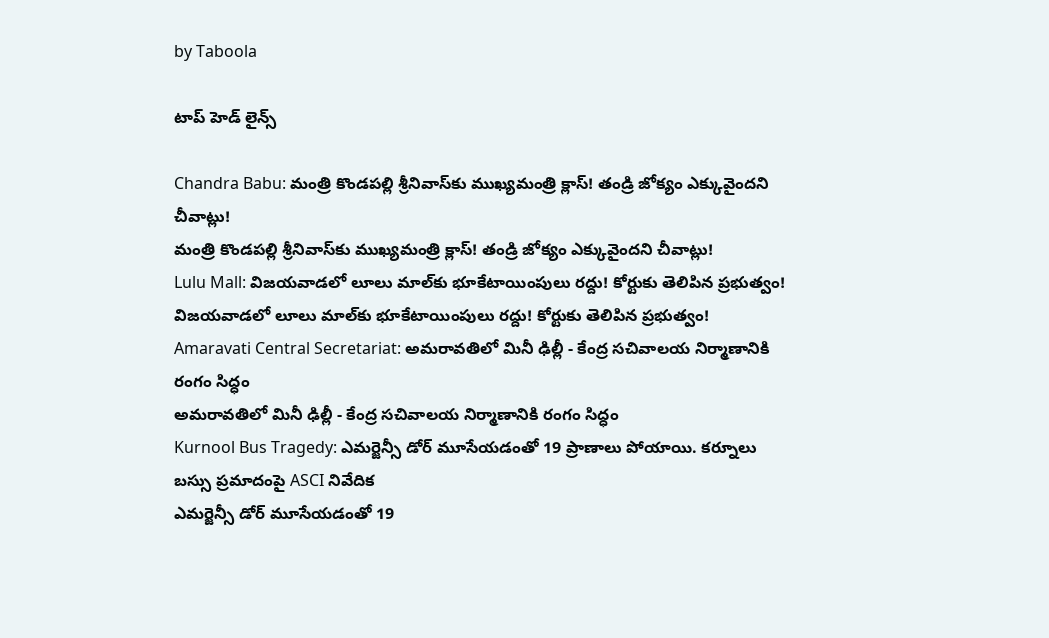by Taboola

టాప్ హెడ్ లైన్స్

Chandra Babu: మంత్రి కొండపల్లి శ్రీనివాస్‌కు ముఖ్యమంత్రి క్లాస్‌! తండ్రి జోక్యం ఎక్కువైందని చీవాట్లు!
మంత్రి కొండపల్లి శ్రీనివాస్‌కు ముఖ్యమంత్రి క్లాస్‌! తండ్రి జోక్యం ఎక్కువైందని చీవాట్లు!
Lulu Mall: విజయవాడలో లూలు మాల్‌కు భూకేటాయింపులు రద్దు! కోర్టుకు తెలిపిన ప్రభుత్వం!
విజయవాడలో లూలు మాల్‌కు భూకేటాయింపులు రద్దు! కోర్టుకు తెలిపిన ప్రభుత్వం!
Amaravati Central Secretariat: అమరావతిలో మినీ ఢిల్లీ - కేంద్ర సచివాలయ నిర్మాణానికి రంగం సిద్ధం
అమరావతిలో మినీ ఢిల్లీ - కేంద్ర సచివాలయ నిర్మాణానికి రంగం సిద్ధం
Kurnool Bus Tragedy: ఎమర్జెన్సీ డోర్ మూసేయడంతో 19 ప్రాణాలు పోయాయి. కర్నూలు బస్సు ప్రమాదంపై ASCI నివేదిక
ఎమర్జెన్సీ డోర్ మూసేయడంతో 19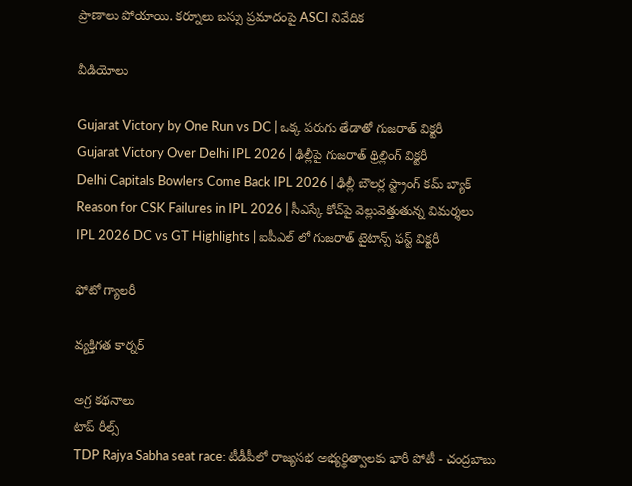ప్రాణాలు పోయాయి. కర్నూలు బస్సు ప్రమాదంపై ASCI నివేదిక

వీడియోలు

Gujarat Victory by One Run vs DC | ఒక్క పరుగు తేడాతో గుజరాత్ విక్టరీ
Gujarat Victory Over Delhi IPL 2026 | ఢిల్లీపై గుజరాత్ థ్రిల్లింగ్ విక్టరీ
Delhi Capitals Bowlers Come Back IPL 2026 | ఢిల్లీ బౌలర్ల స్ట్రాంగ్ కమ్ బ్యాక్
Reason for CSK Failures in IPL 2026 | సీఎస్కే కోచ్‌పై వెల్లువెత్తుతున్న విమ‌ర్శ‌లు
IPL 2026 DC vs GT Highlights | ఐపీఎల్ లో గుజరాత్ టైటాన్స్ ఫస్ట్ విక్టరీ

ఫోటో గ్యాలరీ

వ్యక్తిగత కార్నర్

అగ్ర కథనాలు
టాప్ రీల్స్
TDP Rajya Sabha seat race: టీడీపీలో రాజ్యసభ అభ్యర్థిత్వాలకు భారీ పోటీ - చంద్రబాబు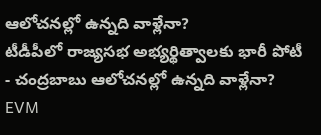ఆలోచనల్లో ఉన్నది వాళ్లేనా?
టీడీపీలో రాజ్యసభ అభ్యర్థిత్వాలకు భారీ పోటీ - చంద్రబాబు ఆలోచనల్లో ఉన్నది వాళ్లేనా?
EVM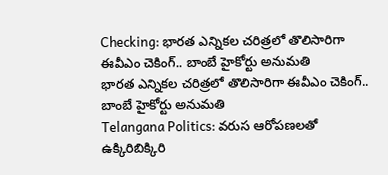Checking: భారత ఎన్నికల చరిత్రలో తొలిసారిగా ఈవీఎం చెకింగ్.. బాంబే హైకోర్టు అనుమతి
భారత ఎన్నికల చరిత్రలో తొలిసారిగా ఈవీఎం చెకింగ్.. బాంబే హైకోర్టు అనుమతి
Telangana Politics: వరుస ఆరోపణలతో ఉక్కిరిబిక్కిరి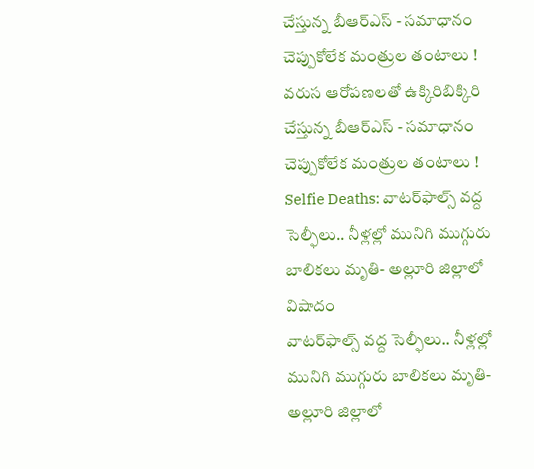చేస్తున్న బీఆర్ఎస్ - సమాధానం చెప్పుకోలేక మంత్రుల తంటాలు !
వరుస ఆరోపణలతో ఉక్కిరిబిక్కిరి చేస్తున్న బీఆర్ఎస్ - సమాధానం చెప్పుకోలేక మంత్రుల తంటాలు !
Selfie Deaths: వాటర్‌ఫాల్స్ వద్ద సెల్ఫీలు.. నీళ్లల్లో మునిగి ముగ్గురు బాలికలు మృతి- అల్లూరి జిల్లాలో విషాదం
వాటర్‌ఫాల్స్ వద్ద సెల్ఫీలు.. నీళ్లల్లో మునిగి ముగ్గురు బాలికలు మృతి- అల్లూరి జిల్లాలో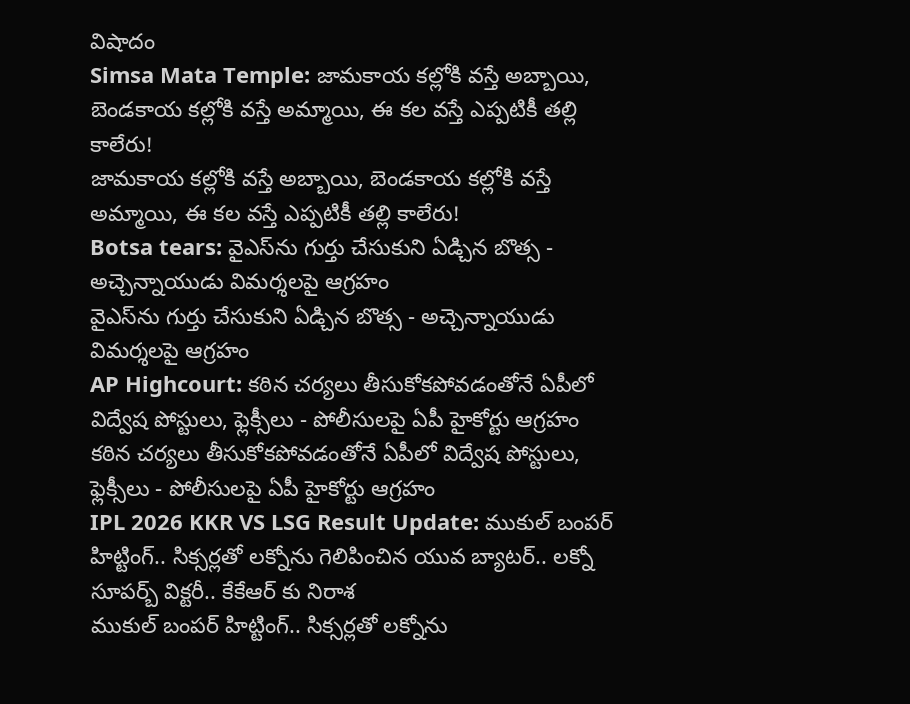విషాదం
Simsa Mata Temple: జామకాయ కల్లోకి వస్తే అబ్బాయి, బెండకాయ కల్లోకి వస్తే అమ్మాయి, ఈ కల వస్తే ఎప్పటికీ తల్లి కాలేరు!
జామకాయ కల్లోకి వస్తే అబ్బాయి, బెండకాయ కల్లోకి వస్తే అమ్మాయి, ఈ కల వస్తే ఎప్పటికీ తల్లి కాలేరు!
Botsa tears: వైఎస్‌ను గుర్తు చేసుకుని ఏడ్చిన బొత్స - అచ్చెన్నాయుడు విమర్శలపై ఆగ్రహం
వైఎస్‌ను గుర్తు చేసుకుని ఏడ్చిన బొత్స - అచ్చెన్నాయుడు విమర్శలపై ఆగ్రహం
AP Highcourt: కఠిన చర్యలు తీసుకోకపోవడంతోనే ఏపీలో విద్వేష పోస్టులు, ఫ్లెక్సీలు - పోలీసులపై ఏపీ హైకోర్టు ఆగ్రహం
కఠిన చర్యలు తీసుకోకపోవడంతోనే ఏపీలో విద్వేష పోస్టులు, ఫ్లెక్సీలు - పోలీసులపై ఏపీ హైకోర్టు ఆగ్రహం
IPL 2026 KKR VS LSG Result Update: ముకుల్ బంపర్ హిట్టింగ్.. సిక్సర్లతో లక్నోను గెలిపించిన యువ బ్యాటర్.. లక్నో సూపర్బ్ విక్టరీ.. కేకేఆర్ కు నిరాశ
ముకుల్ బంపర్ హిట్టింగ్.. సిక్సర్లతో లక్నోను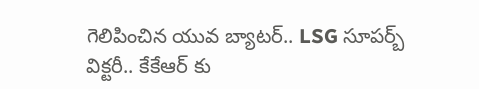గెలిపించిన యువ బ్యాటర్.. LSG సూపర్బ్ విక్టరీ.. కేకేఆర్ కు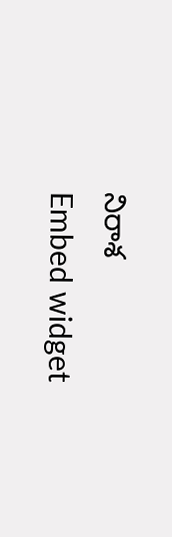నిరాశ
Embed widget